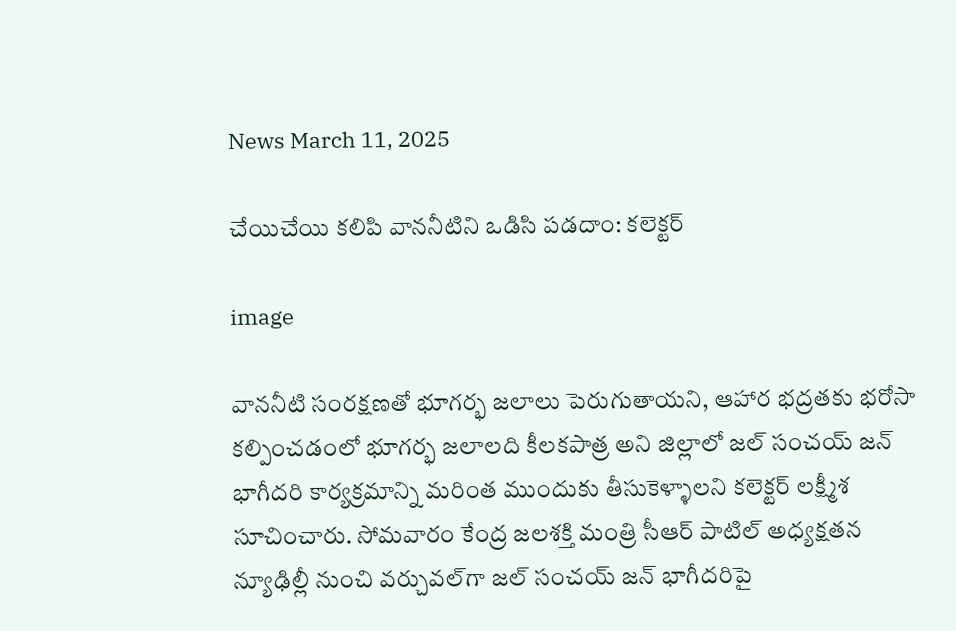News March 11, 2025

చేయిచేయి క‌లిపి వాన‌నీటిని ఒడిసి ప‌డ‌దాం: కలెక్టర్

image

వాన‌నీటి సంర‌క్ష‌ణ‌తో భూగ‌ర్భ జ‌లాలు పెరుగుతాయ‌ని, ఆహార భ‌ద్ర‌త‌కు భ‌రోసా క‌ల్పించ‌డంలో భూగ‌ర్భ జ‌లాల‌ది కీల‌క‌పాత్ర అని జిల్లాలో జ‌ల్ సంచ‌య్ జ‌న్ భాగీద‌రి కార్య‌క్ర‌మాన్ని మ‌రింత ముందుకు తీసుకెళ్ళాలని క‌లెక్ట‌ర్ ల‌క్ష్మీశ సూచించారు. సోమ‌వారం కేంద్ర జ‌ల‌శ‌క్తి మంత్రి సీఆర్ పాటిల్ అధ్య‌క్ష‌త‌న న్యూఢిల్లీ నుంచి వ‌ర్చువ‌ల్‌గా జ‌ల్ సంచ‌య్ జ‌న్ భాగీద‌రిపై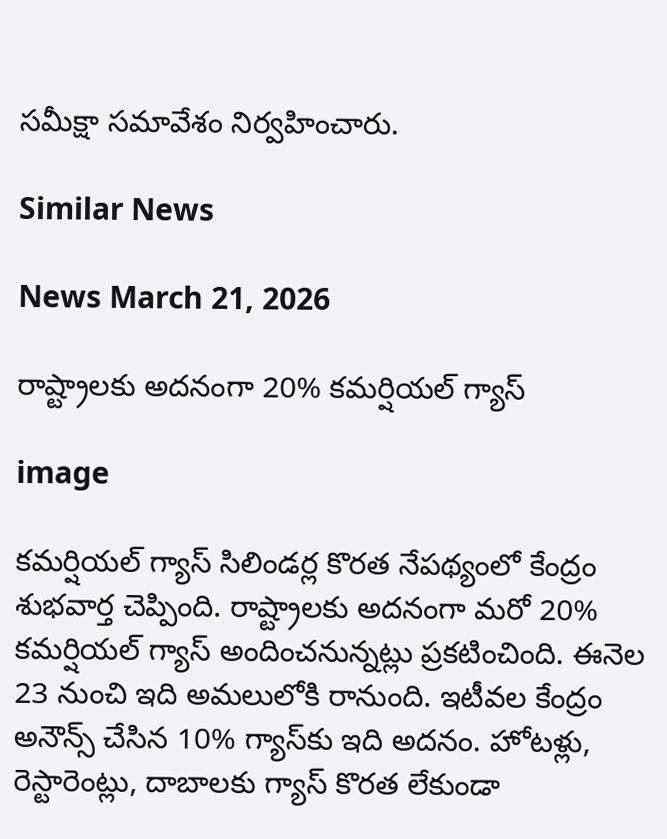స‌మీక్షా సమావేశం నిర్వహించారు.

Similar News

News March 21, 2026

రాష్ట్రాలకు అదనంగా 20% కమర్షియల్ గ్యాస్

image

కమర్షియల్ గ్యాస్ సిలిండర్ల కొరత నేపథ్యంలో కేంద్రం శుభవార్త చెప్పింది. రాష్ట్రాలకు అదనంగా మరో 20% కమర్షియల్ గ్యాస్ అందించనున్నట్లు ప్రకటించింది. ఈనెల 23 నుంచి ఇది అమలులోకి రానుంది. ఇటీవల కేంద్రం అనౌన్స్ చేసిన 10% గ్యాస్‌కు ఇది అదనం. హోటళ్లు, రెస్టారెంట్లు, దాబాలకు గ్యాస్ కొరత లేకుండా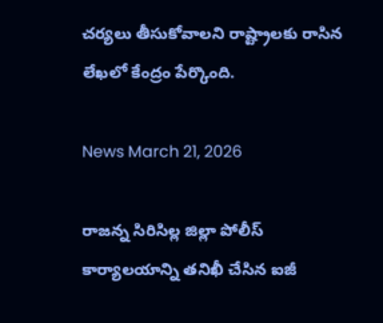చర్యలు తీసుకోవాలని రాష్ట్రాలకు రాసిన లేఖలో కేంద్రం పేర్కొంది.

News March 21, 2026

రాజన్న సిరిసిల్ల జిల్లా పోలీస్ కార్యాలయాన్ని తనిఖీ చేసిన ఐజీ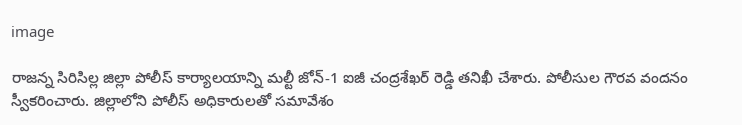image

రాజన్న సిరిసిల్ల జిల్లా పోలీస్ కార్యాలయాన్ని మల్టీ జోన్-1 ఐజీ చంద్రశేఖర్ రెడ్డి తనిఖీ చేశారు. పోలీసుల గౌరవ వందనం స్వీకరించారు. జిల్లాలోని పోలీస్ అధికారులతో సమావేశం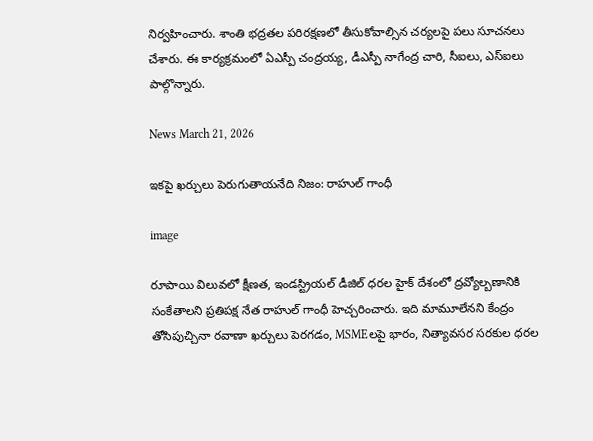నిర్వహించారు. శాంతి భద్రతల పరిరక్షణలో తీసుకోవాల్సిన చర్యలపై పలు సూచనలు చేశారు. ఈ కార్యక్రమంలో ఏఎస్పీ చంద్రయ్య, డీఎస్పీ నాగేంద్ర చారి, సీఐలు, ఎస్ఐలు పాల్గొన్నారు.

News March 21, 2026

ఇకపై ఖర్చులు పెరుగుతాయనేది నిజం: రాహుల్ గాంధీ

image

రూపాయి విలువలో క్షీణత, ఇండస్ట్రియల్ డీజిల్ ధరల హైక్ దేశంలో ద్రవ్యోల్బణానికి సంకేతాలని ప్రతిపక్ష నేత రాహుల్ గాంధీ హెచ్చరించారు. ఇది మామూలేనని కేంద్రం తోసిపుచ్చినా రవాణా ఖర్చులు పెరగడం, MSMEలపై భారం, నిత్యావసర సరకుల ధరల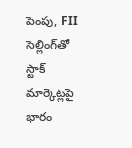పెంపు, FII సెల్లింగ్‌తో స్టాక్ మార్కెట్లపై భారం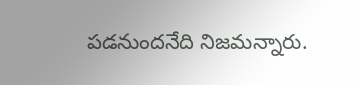పడనుందనేది నిజమన్నారు.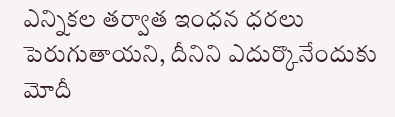ఎన్నికల తర్వాత ఇంధన ధరలు పెరుగుతాయని, దీనిని ఎదుర్కొనేందుకు మోదీ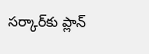సర్కార్‌కు ప్లాన్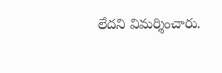లేదని విమర్శించారు.